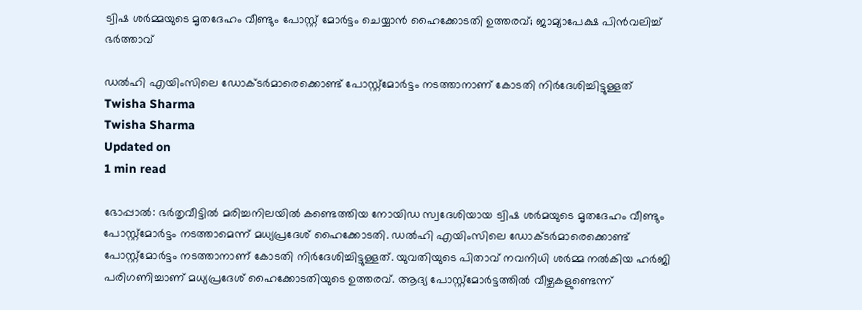ട്വിഷ ശര്‍മ്മയുടെ മൃതദേഹം വീണ്ടും പോസ്റ്റ് മോര്‍ട്ടം ചെയ്യാന്‍ ഹൈക്കോടതി ഉത്തരവ്; ജാമ്യാപേക്ഷ പിന്‍വലിച്ച് ഭര്‍ത്താവ്

ഡല്‍ഹി എയിംസിലെ ഡോക്ടര്‍മാരെക്കൊണ്ട് പോസ്റ്റ്‌മോര്‍ട്ടം നടത്താനാണ് കോടതി നിര്‍ദേശിച്ചിട്ടുള്ളത്
Twisha Sharma
Twisha Sharma
Updated on
1 min read

ഭോപ്പാല്‍: ഭര്‍തൃവീട്ടില്‍ മരിച്ചനിലയില്‍ കണ്ടെത്തിയ നോയിഡ സ്വദേശിയായ ട്വിഷ ശര്‍മയുടെ മൃതദേഹം വീണ്ടും പോസ്റ്റ്‌മോര്‍ട്ടം നടത്താമെന്ന് മധ്യപ്രദേശ് ഹൈക്കോടതി. ഡല്‍ഹി എയിംസിലെ ഡോക്ടര്‍മാരെക്കൊണ്ട് പോസ്റ്റ്‌മോര്‍ട്ടം നടത്താനാണ് കോടതി നിര്‍ദേശിച്ചിട്ടുള്ളത്. യുവതിയുടെ പിതാവ് നവനിധി ശര്‍മ്മ നല്‍കിയ ഹര്‍ജി പരിഗണിച്ചാണ് മധ്യപ്രദേശ് ഹൈക്കോടതിയുടെ ഉത്തരവ്. ആദ്യ പോസ്റ്റ്‌മോര്‍ട്ടത്തില്‍ വീഴ്ചകളുണ്ടെന്ന്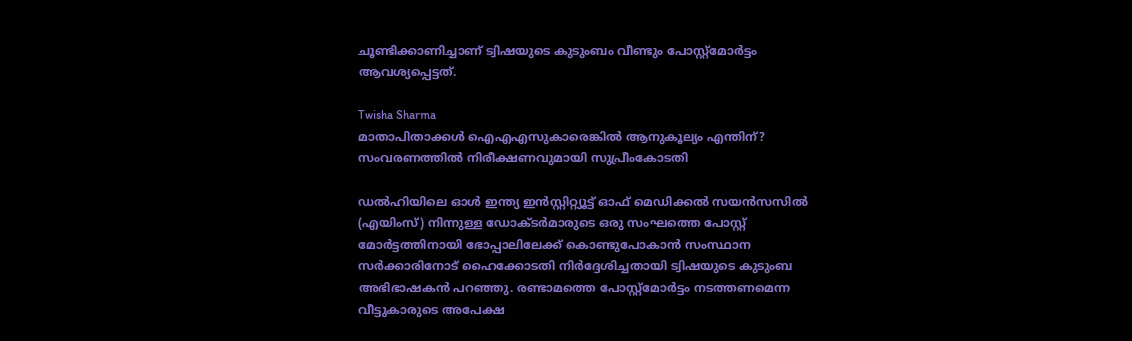ചൂണ്ടിക്കാണിച്ചാണ് ട്വിഷയുടെ കുടുംബം വീണ്ടും പോസ്റ്റ്‌മോര്‍ട്ടം ആവശ്യപ്പെട്ടത്.

Twisha Sharma
മാതാപിതാക്കള്‍ ഐഎഎസുകാരെങ്കില്‍ ആനുകൂല്യം എന്തിന്? സംവരണത്തില്‍ നിരീക്ഷണവുമായി സുപ്രീംകോടതി

ഡല്‍ഹിയിലെ ഓള്‍ ഇന്ത്യ ഇന്‍സ്റ്റിറ്റ്യൂട്ട് ഓഫ് മെഡിക്കല്‍ സയന്‍സസില്‍ (എയിംസ്) നിന്നുള്ള ഡോക്ടര്‍മാരുടെ ഒരു സംഘത്തെ പോസ്റ്റ് മോര്‍ട്ടത്തിനായി ഭോപ്പാലിലേക്ക് കൊണ്ടുപോകാന്‍ സംസ്ഥാന സര്‍ക്കാരിനോട് ഹൈക്കോടതി നിര്‍ദ്ദേശിച്ചതായി ട്വിഷയുടെ കുടുംബ അഭിഭാഷകന്‍ പറഞ്ഞു. രണ്ടാമത്തെ പോസ്റ്റ്മോര്‍ട്ടം നടത്തണമെന്ന വീട്ടുകാരുടെ അപേക്ഷ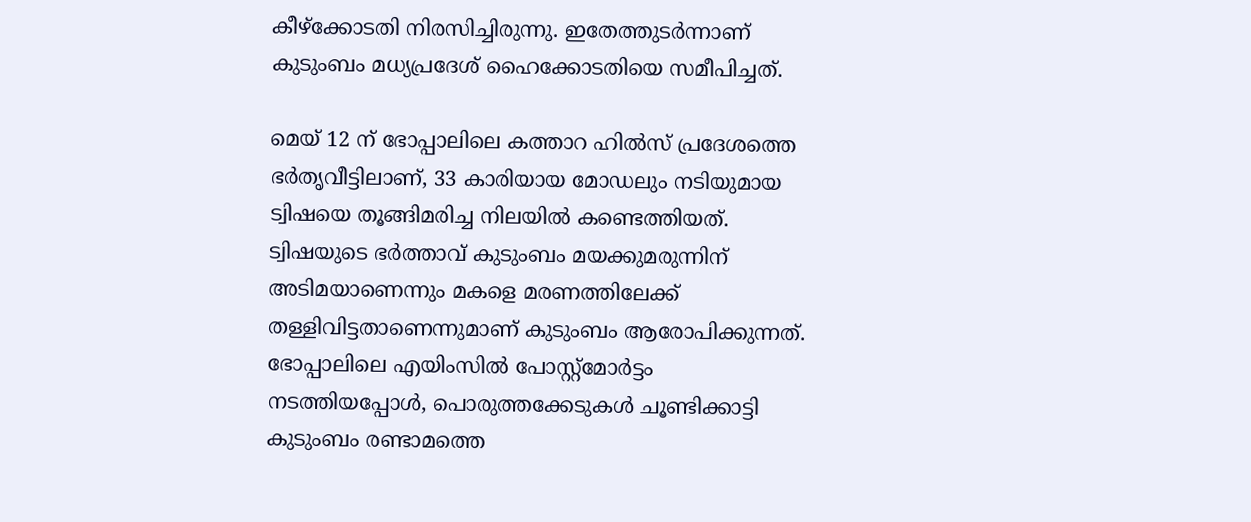കീഴ്ക്കോടതി നിരസിച്ചിരുന്നു. ഇതേത്തുടര്‍ന്നാണ് കുടുംബം മധ്യപ്രദേശ് ഹൈക്കോടതിയെ സമീപിച്ചത്.

മെയ് 12 ന് ഭോപ്പാലിലെ കത്താറ ഹില്‍സ് പ്രദേശത്തെ ഭര്‍തൃവീട്ടിലാണ്, 33 കാരിയായ മോഡലും നടിയുമായ ട്വിഷയെ തൂങ്ങിമരിച്ച നിലയില്‍ കണ്ടെത്തിയത്. ട്വിഷയുടെ ഭര്‍ത്താവ് കുടുംബം മയക്കുമരുന്നിന് അടിമയാണെന്നും മകളെ മരണത്തിലേക്ക് തള്ളിവിട്ടതാണെന്നുമാണ് കുടുംബം ആരോപിക്കുന്നത്. ഭോപ്പാലിലെ എയിംസില്‍ പോസ്റ്റ്മോര്‍ട്ടം നടത്തിയപ്പോള്‍, പൊരുത്തക്കേടുകള്‍ ചൂണ്ടിക്കാട്ടി കുടുംബം രണ്ടാമത്തെ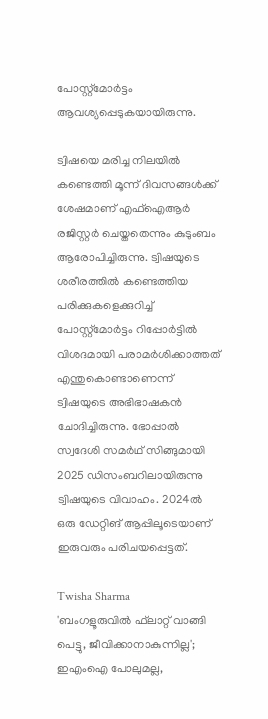പോസ്റ്റ്മോര്‍ട്ടം ആവശ്യപ്പെടുകയായിരുന്നു.

ട്വിഷയെ മരിച്ച നിലയിൽ കണ്ടെത്തി മൂന്ന് ദിവസങ്ങൾക്ക് ശേഷമാണ് എഫ്‌ഐആർ രജിസ്റ്റർ ചെയ്തതെന്നും കുടുംബം ആരോപിച്ചിരുന്നു. ട്വിഷയുടെ ശരീരത്തിൽ കണ്ടെത്തിയ പരിക്കുകളെക്കുറിച്ച് പോസ്റ്റ്‌മോർട്ടം റിപ്പോർട്ടിൽ വിശദമായി പരാമർശിക്കാത്തത് എന്തുകൊണ്ടാണെന്ന് ട്വിഷയുടെ അഭിഭാഷകൻ ചോദിച്ചിരുന്നു. ഭോപ്പാൽ സ്വദേശി സമർഥ് സിങ്ങുമായി 2025 ഡിസംബറിലായിരുന്നു ട്വിഷയുടെ വിവാഹം. 2024ൽ ഒരു ഡേറ്റിങ് ആപ്പിലൂടെയാണ് ഇരുവരും പരിചയപ്പെട്ടത്.

Twisha Sharma
'ബംഗളൂരുവില്‍ ഫ്‌ലാറ്റ് വാങ്ങി പെട്ടു, ജീവിക്കാനാകുന്നില്ല'; ഇഎംഐ പോലുമല്ല,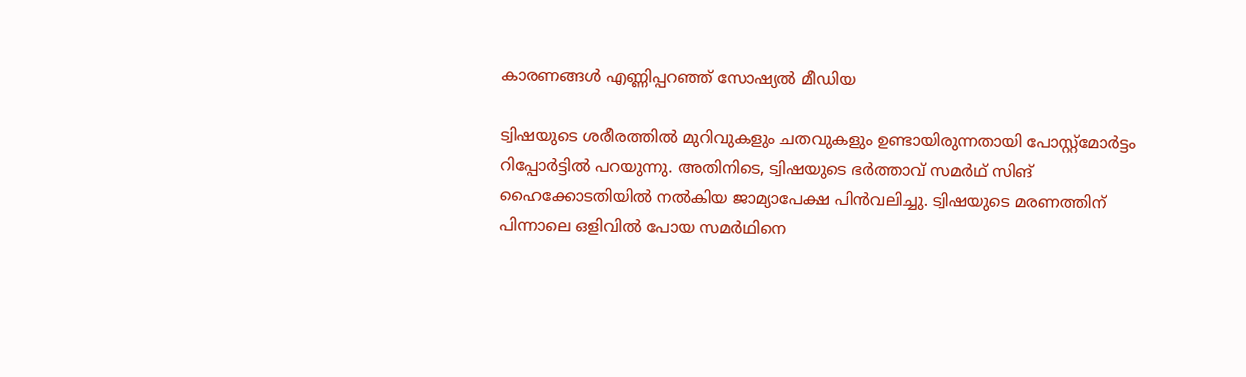കാരണങ്ങള്‍ എണ്ണിപ്പറഞ്ഞ് സോഷ്യല്‍ മീഡിയ

ട്വിഷയുടെ ശരീരത്തിൽ മുറിവുകളും ചതവുകളും ഉണ്ടായിരുന്നതായി പോസ്റ്റ്മോർട്ടം റിപ്പോർട്ടിൽ പറയുന്നു. അതിനിടെ, ട്വിഷയുടെ ഭർത്താവ് സമർഥ് സിങ് ഹൈക്കോടതിയിൽ നൽകിയ ജാമ്യാപേക്ഷ പിൻവലിച്ചു. ട്വിഷയുടെ മരണത്തിന് പിന്നാലെ ഒളിവിൽ പോയ സമർഥിനെ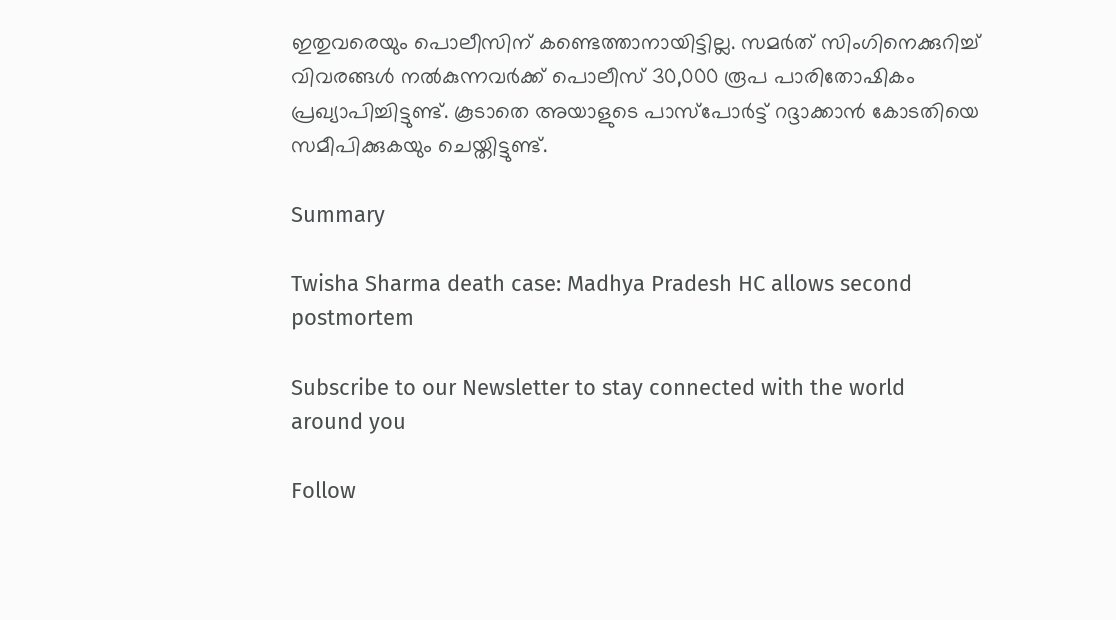ഇതുവരെയും പൊലീസിന് കണ്ടെത്താനായിട്ടില്ല. സമർത് സിംഗിനെക്കുറിച്ച് വിവരങ്ങൾ നൽകുന്നവർക്ക് പൊലീസ് 30,000 രൂപ പാരിതോഷികം പ്രഖ്യാപിച്ചിട്ടുണ്ട്. കൂടാതെ അയാളുടെ പാസ്‌പോർട്ട് റദ്ദാക്കാൻ കോടതിയെ സമീപിക്കുകയും ചെയ്തിട്ടുണ്ട്.

Summary

Twisha Sharma death case: Madhya Pradesh HC allows second postmortem

Subscribe to our Newsletter to stay connected with the world around you

Follow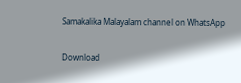Samakalika Malayalam channel on WhatsApp

Download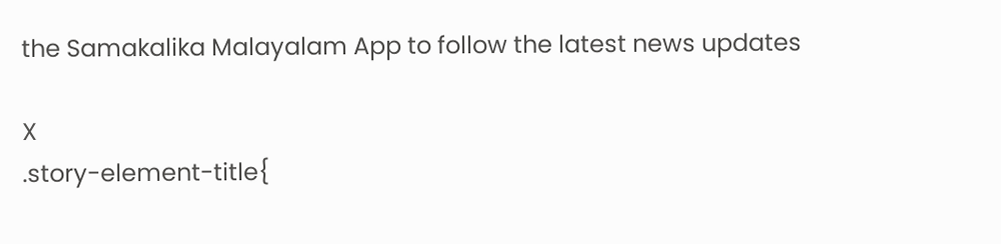the Samakalika Malayalam App to follow the latest news updates

X
.story-element-title{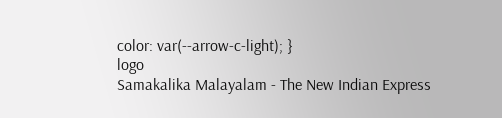color: var(--arrow-c-light); }
logo
Samakalika Malayalam - The New Indian Express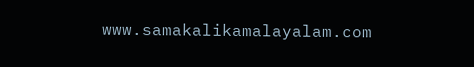www.samakalikamalayalam.com